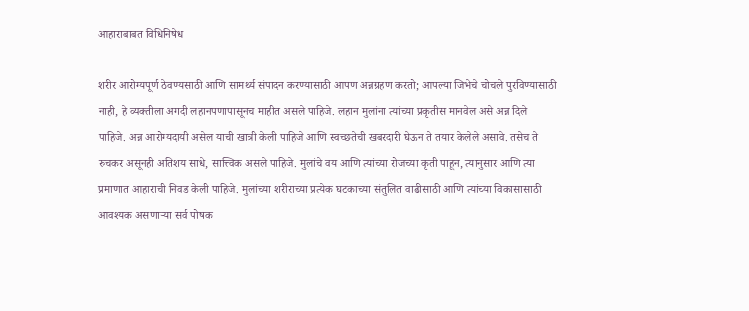आहाराबाबत विधिनिषेध

शरीर आरोग्यपूर्ण ठेवण्यसाठी आणि सामर्थ्य संपादन करण्यासाठी आपण अन्नग्रहण करतो; आपल्या जिभेचे चोचले पुरविण्यासाठी नाही, हे व्यक्तीला अगदी लहानपणापासूनच माहीत असले पाहिजे. लहान मुलांना त्यांच्या प्रकृतीस मानवेल असे अन्न दिले पाहिजे. अन्न आरोग्यदायी असेल याची खात्री केली पाहिजे आणि स्वच्छतेची खबरदारी घेऊन ते तयार केलेले असावे. तसेच ते रुचकर असूनही अतिशय साधे, सात्त्विक असले पाहिजे. मुलांचे वय आणि त्यांच्या रोजच्या कृती पाहून, त्यानुसार आणि त्या प्रमाणात आहाराची निवड केली पाहिजे. मुलांच्या शरीराच्या प्रत्येक घटकाच्या संतुलित वाढीसाठी आणि त्यांच्या विकासासाठी आवश्यक असणाऱ्या सर्व पोषक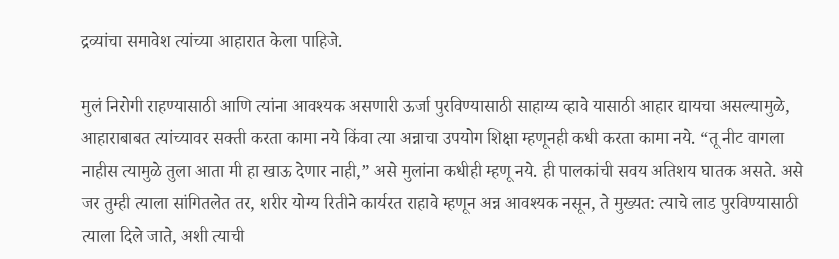द्रव्यांचा समावेश त्यांच्या आहारात केला पाहिजे.

मुलं निरोगी राहण्यासाठी आणि त्यांना आवश्यक असणारी ऊर्जा पुरविण्यासाठी साहाय्य व्हावे यासाठी आहार द्यायचा असल्यामुळे, आहाराबाबत त्यांच्यावर सक्ती करता कामा नये किंवा त्या अन्नाचा उपयोग शिक्षा म्हणूनही कधी करता कामा नये. “तू नीट वागला नाहीस त्यामुळे तुला आता मी हा खाऊ देणार नाही,” असे मुलांना कधीही म्हणू नये. ही पालकांची सवय अतिशय घातक असते. असे जर तुम्ही त्याला सांगितलेत तर, शरीर योग्य रितीने कार्यरत राहावे म्हणून अन्न आवश्यक नसून, ते मुख्यत: त्याचे लाड पुरविण्यासाठी त्याला दिले जाते, अशी त्याची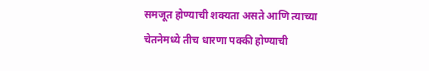समजूत होण्याची शक्यता असते आणि त्याच्या चेतनेमध्ये तीच धारणा पक्की होण्याची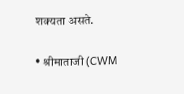शक्यता असते.

• श्रीमाताजी (CWM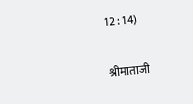12 : 14)

श्रीमाताजी